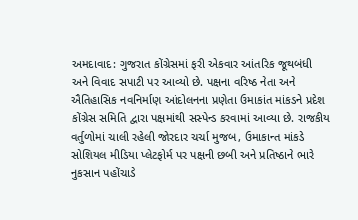અમદાવાદ: ગુજરાત કોંગ્રેસમાં ફરી એકવાર આંતરિક જૂથબંધી અને વિવાદ સપાટી પર આવ્યો છે. પક્ષના વરિષ્ઠ નેતા અને ઐતિહાસિક નવનિર્માણ આંદોલનના પ્રણેતા ઉમાકાંત માંકડને પ્રદેશ કોંગ્રેસ સમિતિ દ્વારા પક્ષમાંથી સસ્પેન્ડ કરવામાં આવ્યા છે. રાજકીય વર્તુળોમાં ચાલી રહેલી જોરદાર ચર્ચા મુજબ, ઉમાકાન્ત માંકડે સોશિયલ મીડિયા પ્લેટફોર્મ પર પક્ષની છબી અને પ્રતિષ્ઠાને ભારે નુકસાન પહોંચાડે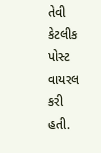તેવી કેટલીક પોસ્ટ વાયરલ કરી હતી.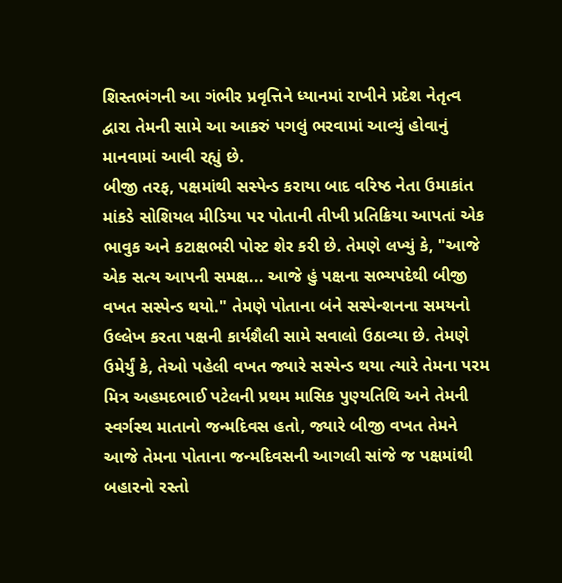શિસ્તભંગની આ ગંભીર પ્રવૃત્તિને ધ્યાનમાં રાખીને પ્રદેશ નેતૃત્વ દ્વારા તેમની સામે આ આકરું પગલું ભરવામાં આવ્યું હોવાનું માનવામાં આવી રહ્યું છે.
બીજી તરફ, પક્ષમાંથી સસ્પેન્ડ કરાયા બાદ વરિષ્ઠ નેતા ઉમાકાંત માંકડે સોશિયલ મીડિયા પર પોતાની તીખી પ્રતિક્રિયા આપતાં એક ભાવુક અને કટાક્ષભરી પોસ્ટ શેર કરી છે. તેમણે લખ્યું કે, "આજે એક સત્ય આપની સમક્ષ... આજે હું પક્ષના સભ્યપદેથી બીજી વખત સસ્પેન્ડ થયો." તેમણે પોતાના બંને સસ્પેન્શનના સમયનો ઉલ્લેખ કરતા પક્ષની કાર્યશૈલી સામે સવાલો ઉઠાવ્યા છે. તેમણે ઉમેર્યું કે, તેઓ પહેલી વખત જ્યારે સસ્પેન્ડ થયા ત્યારે તેમના પરમ મિત્ર અહમદભાઈ પટેલની પ્રથમ માસિક પુણ્યતિથિ અને તેમની સ્વર્ગસ્થ માતાનો જન્મદિવસ હતો, જ્યારે બીજી વખત તેમને આજે તેમના પોતાના જન્મદિવસની આગલી સાંજે જ પક્ષમાંથી બહારનો રસ્તો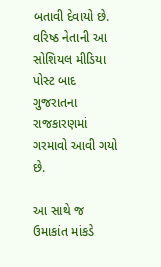બતાવી દેવાયો છે. વરિષ્ઠ નેતાની આ સોશિયલ મીડિયા પોસ્ટ બાદ ગુજરાતના રાજકારણમાં ગરમાવો આવી ગયો છે.

આ સાથે જ ઉમાકાંત માંકડે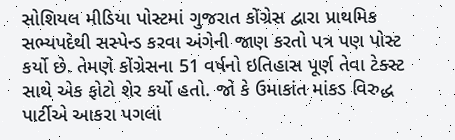સોશિયલ મીડિયા પોસ્ટમાં ગુજરાત કોંગ્રેસ દ્વારા પ્રાથમિક સભ્યપદેથી સસ્પેન્ડ કરવા અંગેની જાણ કરતો પત્ર પણ પોસ્ટ કર્યો છે. તેમણે કોંગ્રેસના 51 વર્ષનો ઇતિહાસ પૂર્ણ તેવા ટેક્સ્ટ સાથે એક ફોટો શેર કર્યો હતો. જો કે ઉમાકાંત માંકડ વિરુદ્ધ પાર્ટીએ આકરા પગલાં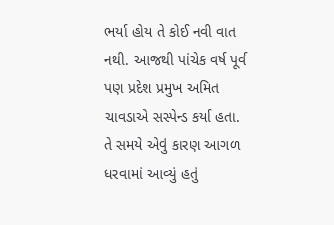ભર્યા હોય તે કોઈ નવી વાત નથી. આજથી પાંચેક વર્ષ પૂર્વ પણ પ્રદેશ પ્રમુખ અમિત ચાવડાએ સસ્પેન્ડ કર્યા હતા. તે સમયે એવું કારણ આગળ ધરવામાં આવ્યું હતું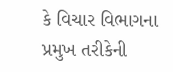કે વિચાર વિભાગના પ્રમુખ તરીકેની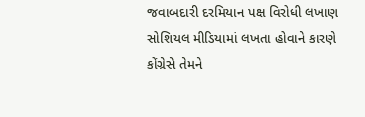જવાબદારી દરમિયાન પક્ષ વિરોધી લખાણ સોશિયલ મીડિયામાં લખતા હોવાને કારણે કોંગ્રેસે તેમને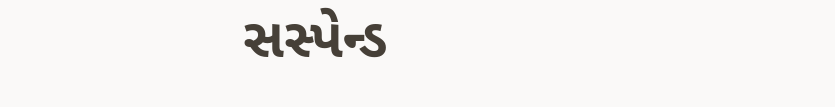સસ્પેન્ડ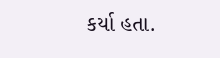કર્યા હતા.